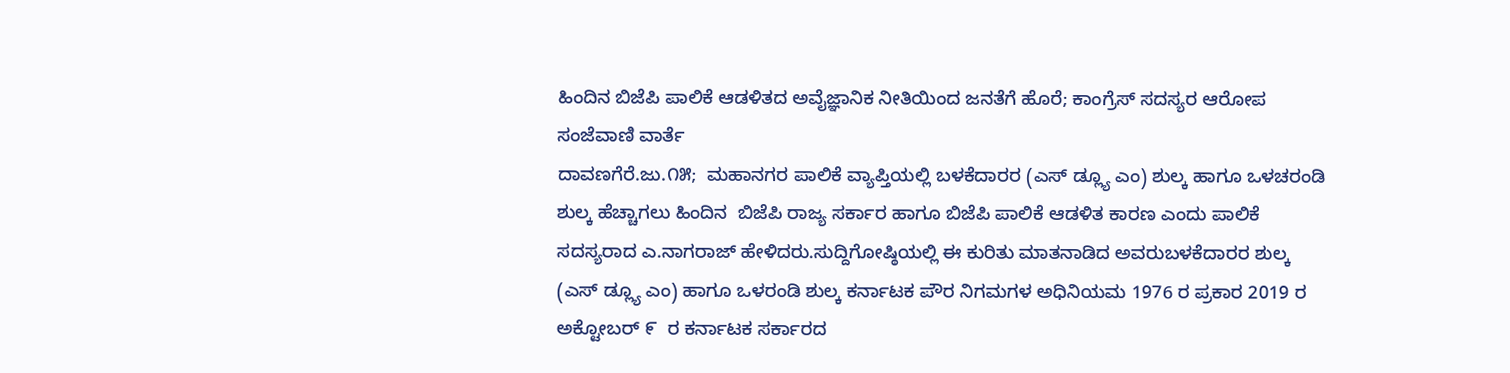ಹಿಂದಿನ ಬಿಜೆಪಿ ಪಾಲಿಕೆ ಆಡಳಿತದ ಅವೈಜ್ಞಾನಿಕ ನೀತಿಯಿಂದ ಜನತೆಗೆ ಹೊರೆ; ಕಾಂಗ್ರೆಸ್ ಸದಸ್ಯರ ಆರೋಪ
ಸಂಜೆವಾಣಿ ವಾರ್ತೆ
ದಾವಣಗೆರೆ.ಜು.೧೫;  ಮಹಾನಗರ ಪಾಲಿಕೆ ವ್ಯಾಪ್ತಿಯಲ್ಲಿ ಬಳಕೆದಾರರ (ಎಸ್ ಡ್ಲ್ಯೂ ಎಂ) ಶುಲ್ಕ ಹಾಗೂ ಒಳಚರಂಡಿ ಶುಲ್ಕ ಹೆಚ್ಚಾಗಲು ಹಿಂದಿನ  ಬಿಜೆಪಿ ರಾಜ್ಯ ಸರ್ಕಾರ ಹಾಗೂ ಬಿಜೆಪಿ ಪಾಲಿಕೆ ಆಡಳಿತ ಕಾರಣ ಎಂದು ಪಾಲಿಕೆ ಸದಸ್ಯರಾದ ಎ.ನಾಗರಾಜ್ ಹೇಳಿದರು.ಸುದ್ದಿಗೋಷ್ಠಿಯಲ್ಲಿ ಈ ಕುರಿತು ಮಾತನಾಡಿದ ಅವರುಬಳಕೆದಾರರ ಶುಲ್ಕ (ಎಸ್ ಡ್ಲ್ಯೂ ಎಂ) ಹಾಗೂ ಒಳರಂಡಿ ಶುಲ್ಕ ಕರ್ನಾಟಕ ಪೌರ ನಿಗಮಗಳ ಅಧಿನಿಯಮ 1976 ರ ಪ್ರಕಾರ 2019 ರ ಅಕ್ಟೋಬರ್ ೯  ರ ಕರ್ನಾಟಕ ಸರ್ಕಾರದ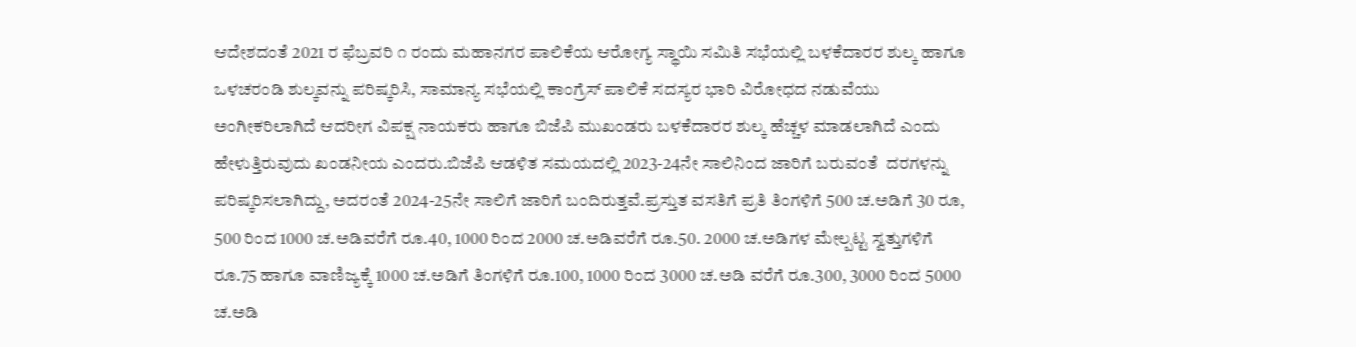ಆದೇಶದಂತೆ 2021 ರ ಫೆಬ್ರವರಿ ೧ ರಂದು ಮಹಾನಗರ ಪಾಲಿಕೆಯ ಆರೋಗ್ಯ ಸ್ಥಾಯಿ ಸಮಿತಿ ಸಭೆಯಲ್ಲಿ ಬಳಕೆದಾರರ ಶುಲ್ಕ ಹಾಗೂ ಒಳಚರಂಡಿ ಶುಲ್ಕವನ್ನು ಪರಿಷ್ಕರಿಸಿ, ಸಾಮಾನ್ಯ ಸಭೆಯಲ್ಲಿ ಕಾಂಗ್ರೆಸ್ ಪಾಲಿಕೆ ಸದಸ್ಯರ ಭಾರಿ ವಿರೋಧದ ನಡುವೆಯು ಅಂಗೀಕರಿಲಾಗಿದೆ ಆದರೀಗ ವಿಪಕ್ಷ ನಾಯಕರು ಹಾಗೂ ಬಿಜೆಪಿ ಮುಖಂಡರು ಬಳಕೆದಾರರ ಶುಲ್ಕ ಹೆಚ್ಚಳ ಮಾಡಲಾಗಿದೆ ಎಂದು ಹೇಳುತ್ತಿರುವುದು ಖಂಡನೀಯ ಎಂದರು.ಬಿಜೆಪಿ ಆಡಳಿತ ಸಮಯದಲ್ಲಿ 2023-24ನೇ ಸಾಲಿನಿಂದ ಜಾರಿಗೆ ಬರುವಂತೆ  ದರಗಳನ್ನು ಪರಿಷ್ಕರಿಸಲಾಗಿದ್ದು, ಅದರಂತೆ 2024-25ನೇ ಸಾಲಿಗೆ ಜಾರಿಗೆ ಬಂದಿರುತ್ತವೆ.ಪ್ರಸ್ತುತ ವಸತಿಗೆ ಪ್ರತಿ ತಿಂಗಳಿಗೆ 500 ಚ.ಅಡಿಗೆ 30 ರೂ, 500 ರಿಂದ 1000 ಚ.ಅಡಿವರೆಗೆ ರೂ.40, 1000 ರಿಂದ 2000 ಚ.ಅಡಿವರೆಗೆ ರೂ.50. 2000 ಚ.ಅಡಿಗಳ ಮೇಲ್ಪಟ್ಟ ಸ್ವತ್ತುಗಳಿಗೆ ರೂ.75 ಹಾಗೂ ವಾಣಿಜ್ಯಕ್ಕೆ 1000 ಚ.ಅಡಿಗೆ ತಿಂಗಳಿಗೆ ರೂ.100, 1000 ರಿಂದ 3000 ಚ.ಅಡಿ ವರೆಗೆ ರೂ.300, 3000 ರಿಂದ 5000 ಚ.ಅಡಿ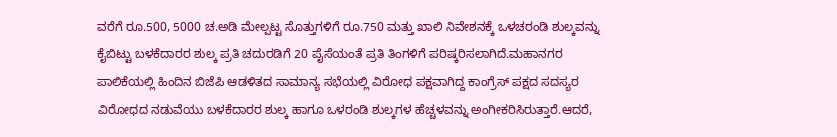ವರೆಗೆ ರೂ.500, 5000 ಚ.ಅಡಿ ಮೇಲ್ಪಟ್ಟ ಸೊತ್ತುಗಳಿಗೆ ರೂ.750 ಮತ್ತು ಖಾಲಿ ನಿವೇಶನಕ್ಕೆ ಒಳಚರಂಡಿ ಶುಲ್ಕವನ್ನು ಕೈಬಿಟ್ಟು ಬಳಕೆದಾರರ ಶುಲ್ಕ ಪ್ರತಿ ಚದುರಡಿಗೆ 20 ಪೈಸೆಯಂತೆ ಪ್ರತಿ ತಿಂಗಳಿಗೆ ಪರಿಷ್ಕರಿಸಲಾಗಿದೆ.ಮಹಾನಗರ ಪಾಲಿಕೆಯಲ್ಲಿ ಹಿಂದಿನ ಬಿಜೆಪಿ ಆಡಳಿತದ ಸಾಮಾನ್ಯ ಸಭೆಯಲ್ಲಿ ವಿರೋಧ ಪಕ್ಷವಾಗಿದ್ದ ಕಾಂಗ್ರೆಸ್ ಪಕ್ಷದ ಸದಸ್ಯರ ವಿರೋಧದ ನಡುವೆಯು ಬಳಕೆದಾರರ ಶುಲ್ಕ ಹಾಗೂ ಒಳರಂಡಿ ಶುಲ್ಕಗಳ ಹೆಚ್ಚಳವನ್ನು ಅಂಗೀಕರಿಸಿರುತ್ತಾರೆ.ಆದರೆ,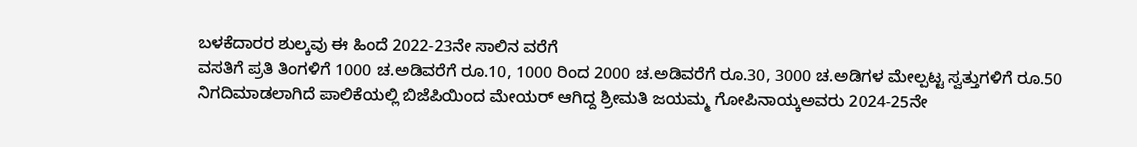ಬಳಕೆದಾರರ ಶುಲ್ಕವು ಈ ಹಿಂದೆ 2022-23ನೇ ಸಾಲಿನ ವರೆಗೆ
ವಸತಿಗೆ ಪ್ರತಿ ತಿಂಗಳಿಗೆ 1000 ಚ.ಅಡಿವರೆಗೆ ರೂ.10, 1000 ರಿಂದ 2000 ಚ.ಅಡಿವರೆಗೆ ರೂ.30, 3000 ಚ.ಅಡಿಗಳ ಮೇಲ್ಪಟ್ಟ ಸ್ವತ್ತುಗಳಿಗೆ ರೂ.50 ನಿಗದಿಮಾಡಲಾಗಿದೆ ಪಾಲಿಕೆಯಲ್ಲಿ ಬಿಜೆಪಿಯಿಂದ ಮೇಯರ್ ಆಗಿದ್ದ ಶ್ರೀಮತಿ ಜಯಮ್ಮ ಗೋಪಿನಾಯ್ಕಅವರು 2024-25ನೇ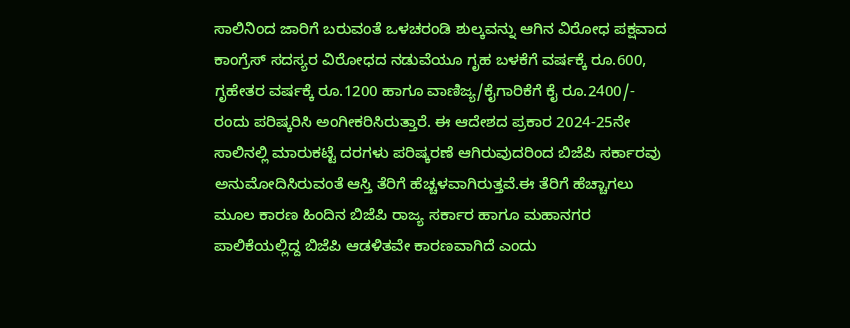ಸಾಲಿನಿಂದ ಜಾರಿಗೆ ಬರುವಂತೆ ಒಳಚರಂಡಿ ಶುಲ್ಕವನ್ನು ಆಗಿನ ವಿರೋಧ ಪಕ್ಷವಾದ ಕಾಂಗ್ರೆಸ್ ಸದಸ್ಯರ ವಿರೋಧದ ನಡುವೆಯೂ ಗೃಹ ಬಳಕೆಗೆ ವರ್ಷಕ್ಕೆ ರೂ.600, ಗೃಹೇತರ ವರ್ಷಕ್ಕೆ ರೂ.1200 ಹಾಗೂ ವಾಣಿಜ್ಯ/ಕೈಗಾರಿಕೆಗೆ ಕೈ ರೂ.2400/- ರಂದು ಪರಿಷ್ಕರಿಸಿ ಅಂಗೀಕರಿಸಿರುತ್ತಾರೆ. ಈ ಆದೇಶದ ಪ್ರಕಾರ 2024-25ನೇ ಸಾಲಿನಲ್ಲಿ ಮಾರುಕಟ್ಟೆ ದರಗಳು ಪರಿಷ್ಕರಣೆ ಆಗಿರುವುದರಿಂದ ಬಿಜೆಪಿ ಸರ್ಕಾರವು ಅನುಮೋದಿಸಿರುವಂತೆ ಆಸ್ತಿ ತೆರಿಗೆ ಹೆಚ್ಚಳವಾಗಿರುತ್ತವೆ.ಈ ತೆರಿಗೆ ಹೆಚ್ಚಾಗಲು ಮೂಲ ಕಾರಣ ಹಿಂದಿನ ಬಿಜೆಪಿ ರಾಜ್ಯ ಸರ್ಕಾರ ಹಾಗೂ ಮಹಾನಗರ ಪಾಲಿಕೆಯಲ್ಲಿದ್ದ ಬಿಜೆಪಿ ಆಡಳಿತವೇ ಕಾರಣವಾಗಿದೆ ಎಂದು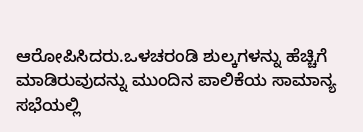ಆರೋಪಿಸಿದರು.ಒಳಚರಂಡಿ ಶುಲ್ಕಗಳನ್ನು ಹೆಚ್ಚಿಗೆ ಮಾಡಿರುವುದನ್ನು ಮುಂದಿನ ಪಾಲಿಕೆಯ ಸಾಮಾನ್ಯ ಸಭೆಯಲ್ಲಿ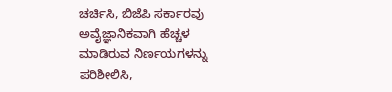ಚರ್ಚಿಸಿ, ಬಿಜೆಪಿ ಸರ್ಕಾರವು ಅವೈಜ್ಞಾನಿಕವಾಗಿ ಹೆಚ್ಚಳ ಮಾಡಿರುವ ನಿರ್ಣಯಗಳನ್ನು ಪರಿಶೀಲಿಸಿ,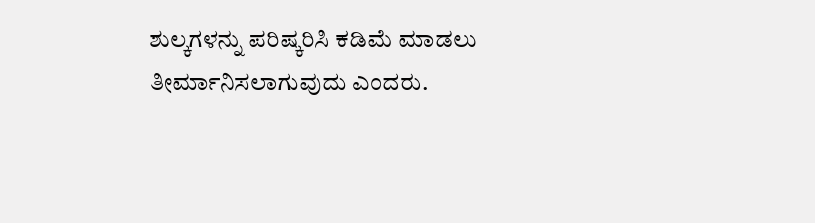ಶುಲ್ಕಗಳನ್ನು ಪರಿಷ್ಕರಿಸಿ ಕಡಿಮೆ ಮಾಡಲು ತೀರ್ಮಾನಿಸಲಾಗುವುದು ಎಂದರು.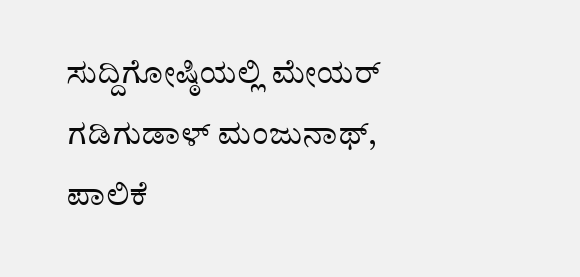ಸುದ್ದಿಗೋಷ್ಠಿಯಲ್ಲಿ ಮೇಯರ್ ಗಡಿಗುಡಾಳ್ ಮಂಜುನಾಥ್, ಪಾಲಿಕೆ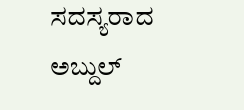ಸದಸ್ಯರಾದ ಅಬ್ದುಲ್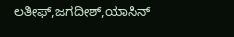ಲತೀಫ್,ಜಗದೀಶ್,ಯಾಸಿನ್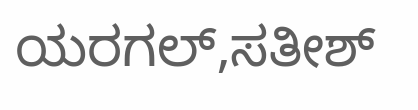ಯರಗಲ್,ಸತೀಶ್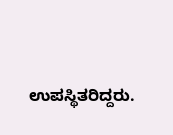ಉಪಸ್ಥಿತರಿದ್ದರು.